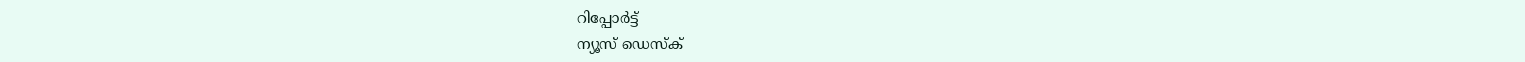റിപ്പോര്‍ട്ട്
ന്യൂസ് ഡെസ്ക്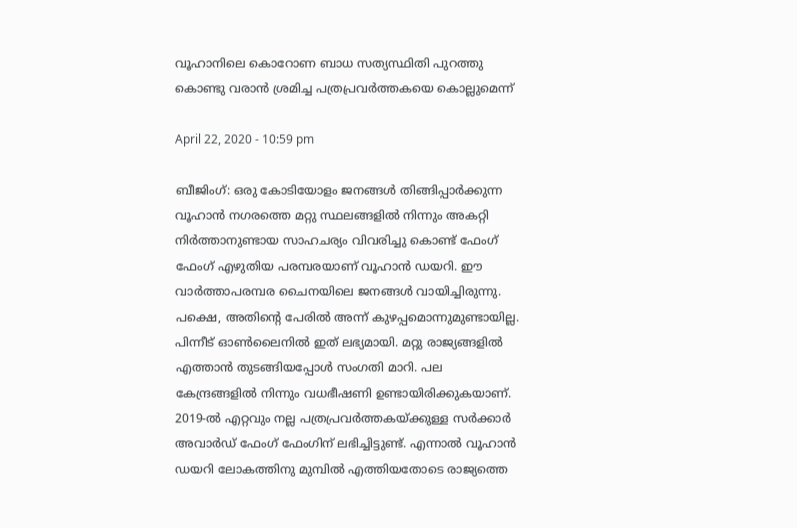വൂഹാനിലെ കൊറോണ ബാധ സത്യസ്ഥിതി പുറത്തു കൊണ്ടു വരാന്‍ ശ്രമിച്ച പത്രപ്രവര്‍ത്തകയെ കൊല്ലുമെന്ന്

April 22, 2020 - 10:59 pm

ബീജിംഗ്: ഒരു കോടിയോളം ജനങ്ങള്‍ തിങ്ങിപ്പാര്‍ക്കുന്ന വൂഹാന്‍ നഗരത്തെ മറ്റു സ്ഥലങ്ങളില്‍ നിന്നും അകറ്റി നിര്‍ത്താനുണ്ടായ സാഹചര്യം വിവരിച്ചു കൊണ്ട് ഫേംഗ് ഫേംഗ് എഴുതിയ പരമ്പരയാണ് വൂഹാന്‍ ഡയറി. ഈ വാര്‍ത്താപരമ്പര ചൈനയിലെ ജനങ്ങള്‍ വായിച്ചിരുന്നു. പക്ഷെ, അതിന്റെ പേരില്‍ അന്ന് കുഴപ്പമൊന്നുമുണ്ടായില്ല. പിന്നീട് ഓണ്‍ലൈനില്‍ ഇത് ലഭ്യമായി. മറ്റു രാജ്യങ്ങളില്‍ എത്താന്‍ തുടങ്ങിയപ്പോള്‍ സംഗതി മാറി. പല കേന്ദ്രങ്ങളില്‍ നിന്നും വധഭീഷണി ഉണ്ടായിരിക്കുകയാണ്. 2019-ല്‍ എറ്റവും നല്ല പത്രപ്രവര്‍ത്തകയ്ക്കുള്ള സര്‍ക്കാര്‍ അവാര്‍ഡ് ഫേംഗ് ഫേംഗിന് ലഭിച്ചിട്ടുണ്ട്. എന്നാല്‍ വൂഹാന്‍ ഡയറി ലോകത്തിനു മുമ്പില്‍ എത്തിയതോടെ രാജ്യത്തെ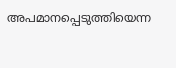അപമാനപ്പെടുത്തിയെന്ന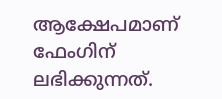ആക്ഷേപമാണ് ഫേംഗിന് ലഭിക്കുന്നത്.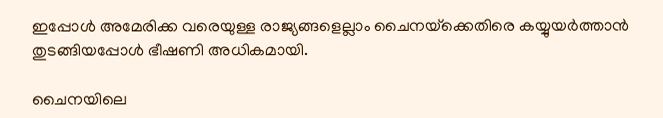ഇപ്പോള്‍ അമേരിക്ക വരെയുള്ള രാജ്യങ്ങളെല്ലാം ചൈനയ്‌ക്കെതിരെ കയ്യുയര്‍ത്താന്‍ തുടങ്ങിയപ്പോള്‍ ഭീഷണി അധികമായി.

ചൈനയിലെ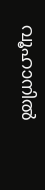വൂഹാനില്‍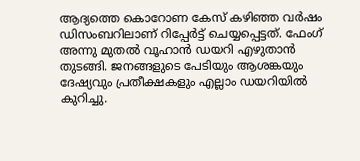ആദ്യത്തെ കൊറോണ കേസ് കഴിഞ്ഞ വര്‍ഷം ഡിസംബറിലാണ് റിപ്പേര്‍ട്ട് ചെയ്യപ്പെട്ടത്. ഫേംഗ് അന്നു മുതല്‍ വൂഹാന്‍ ഡയറി എഴുതാന്‍ തുടങ്ങി. ജനങ്ങളുടെ പേടിയും ആശങ്കയും ദേഷ്യവും പ്രതീക്ഷകളും എല്ലാം ഡയറിയില്‍ കുറിച്ചു.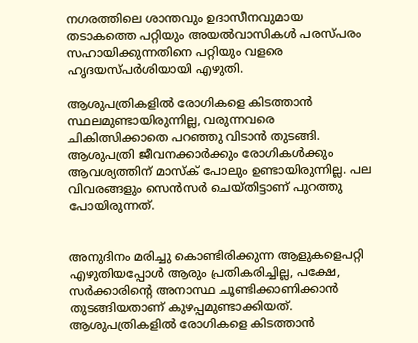നഗരത്തിലെ ശാന്തവും ഉദാസീനവുമായ തടാകത്തെ പറ്റിയും അയല്‍വാസികള്‍ പരസ്പരം സഹായിക്കുന്നതിനെ പറ്റിയും വളരെ ഹൃദയസ്പര്‍ശിയായി എഴുതി.

ആശുപത്രികളില്‍ രോഗികളെ കിടത്താന്‍ സ്ഥലമുണ്ടായിരുന്നില്ല, വരുന്നവരെ ചികിത്സിക്കാതെ പറഞ്ഞു വിടാന്‍ തുടങ്ങി. ആശുപത്രി ജീവനക്കാര്‍ക്കും രോഗികള്‍ക്കും ആവശ്യത്തിന് മാസ്‌ക് പോലും ഉണ്ടായിരുന്നില്ല. പല വിവരങ്ങളും സെന്‍സര്‍ ചെയ്തിട്ടാണ് പുറത്തു പോയിരുന്നത്.


അനുദിനം മരിച്ചു കൊണ്ടിരിക്കുന്ന ആളുകളെപറ്റി എഴുതിയപ്പോള്‍ ആരും പ്രതികരിച്ചില്ല, പക്ഷേ, സര്‍ക്കാരിന്റെ അനാസ്ഥ ചൂണ്ടിക്കാണിക്കാന്‍ തുടങ്ങിയതാണ് കുഴപ്പമുണ്ടാക്കിയത്. ആശുപത്രികളില്‍ രോഗികളെ കിടത്താന്‍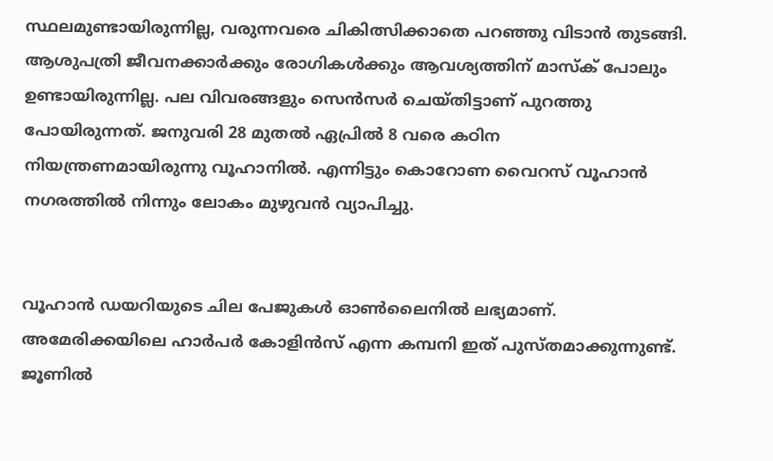സ്ഥലമുണ്ടായിരുന്നില്ല, വരുന്നവരെ ചികിത്സിക്കാതെ പറഞ്ഞു വിടാന്‍ തുടങ്ങി. ആശുപത്രി ജീവനക്കാര്‍ക്കും രോഗികള്‍ക്കും ആവശ്യത്തിന് മാസ്‌ക് പോലും ഉണ്ടായിരുന്നില്ല. പല വിവരങ്ങളും സെന്‍സര്‍ ചെയ്തിട്ടാണ് പുറത്തു പോയിരുന്നത്. ജനുവരി 28 മുതല്‍ ഏപ്രില്‍ 8 വരെ കഠിന നിയന്ത്രണമായിരുന്നു വൂഹാനില്‍. എന്നിട്ടും കൊറോണ വൈറസ് വൂഹാന്‍ നഗരത്തില്‍ നിന്നും ലോകം മുഴുവന്‍ വ്യാപിച്ചു.


വൂഹാന്‍ ഡയറിയുടെ ചില പേജുകള്‍ ഓണ്‍ലൈനില്‍ ലഭ്യമാണ്. അമേരിക്കയിലെ ഹാര്‍പര്‍ കോളിന്‍സ് എന്ന കമ്പനി ഇത് പുസ്തമാക്കുന്നുണ്ട്. ജൂണില്‍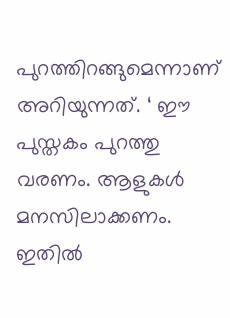പുറത്തിറങ്ങുമെന്നാണ് അറിയുന്നത്. ‘ ഈ പുസ്തകം പുറത്തു വരണം. ആളുകള്‍ മനസിലാക്കണം. ഇതില്‍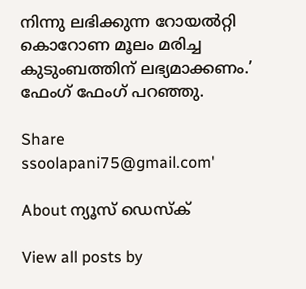നിന്നു ലഭിക്കുന്ന റോയല്‍റ്റി കൊറോണ മൂലം മരിച്ച കുടുംബത്തിന് ലഭ്യമാക്കണം.’ ഫേംഗ് ഫേംഗ് പറഞ്ഞു.

Share
ssoolapani75@gmail.com'

About ന്യൂസ് ഡെസ്ക്

View all posts by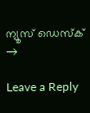ന്യൂസ് ഡെസ്ക് →

Leave a Reply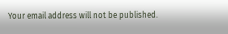Your email address will not be published.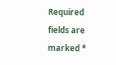Required fields are marked *